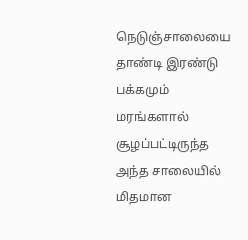நெடுஞ்சாலையை தாண்டி இரண்டு பக்கமும் மரங்களால் சூழப்பட்டிருந்த அந்த சாலையில் மிதமான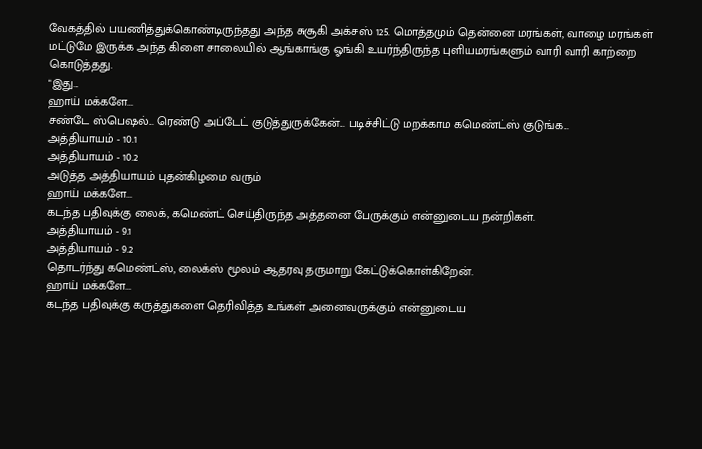வேகத்தில் பயணித்துக்கொண்டிருந்தது அந்த சுசூகி அக்சஸ் 125. மொத்தமும் தென்னை மரங்கள், வாழை மரங்கள் மட்டுமே இருக்க அந்த கிளை சாலையில் ஆங்காங்கு ஓங்கி உயர்ந்திருந்த புளியமரங்களும் வாரி வாரி காற்றை கொடுத்தது.
"இது...
ஹாய் மக்களே...
சண்டே ஸ்பெஷல்... ரெண்டு அப்டேட் குடுத்துருக்கேன்... படிச்சிட்டு மறக்காம கமெண்ட்ஸ் குடுங்க...
அத்தியாயம் - 10.1
அத்தியாயம் - 10.2
அடுத்த அத்தியாயம் புதன்கிழமை வரும்
ஹாய் மக்களே...
கடந்த பதிவுக்கு லைக், கமெண்ட் செய்திருந்த அத்தனை பேருக்கும் என்னுடைய நன்றிகள்.
அத்தியாயம் - 9.1
அத்தியாயம் - 9.2
தொடர்ந்து கமெண்ட்ஸ், லைக்ஸ் மூலம் ஆதரவு தருமாறு கேட்டுக்கொள்கிறேன்.
ஹாய் மக்களே...
கடந்த பதிவுக்கு கருத்துகளை தெரிவித்த உங்கள் அனைவருக்கும் என்னுடைய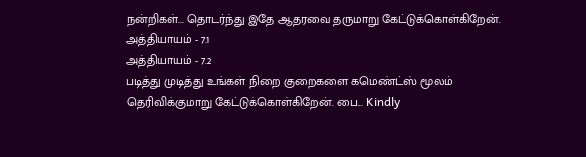நன்றிகள்... தொடர்ந்து இதே ஆதரவை தருமாறு கேட்டுக்கொள்கிறேன்.
அத்தியாயம் - 7.1
அத்தியாயம் - 7.2
படித்து முடித்து உங்கள் நிறை குறைகளை கமெண்ட்ஸ் மூலம் தெரிவிக்குமாறு கேட்டுக்கொள்கிறேன். பை... Kindly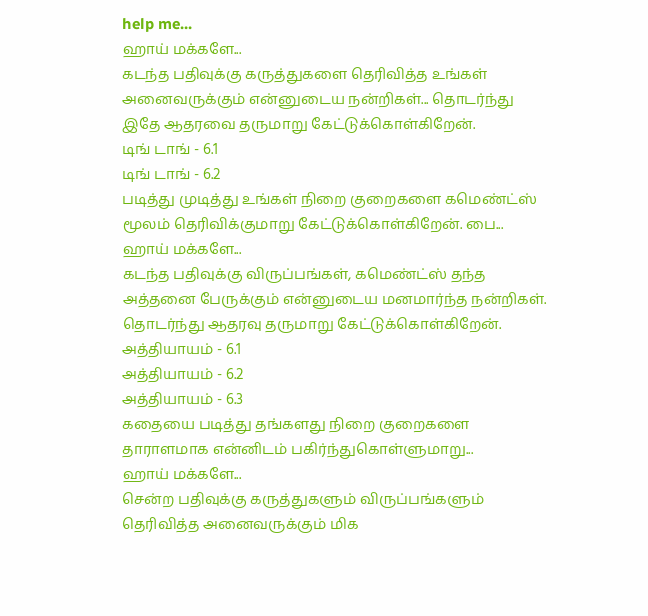help me...
ஹாய் மக்களே...
கடந்த பதிவுக்கு கருத்துகளை தெரிவித்த உங்கள் அனைவருக்கும் என்னுடைய நன்றிகள்... தொடர்ந்து இதே ஆதரவை தருமாறு கேட்டுக்கொள்கிறேன்.
டிங் டாங் - 6.1
டிங் டாங் - 6.2
படித்து முடித்து உங்கள் நிறை குறைகளை கமெண்ட்ஸ் மூலம் தெரிவிக்குமாறு கேட்டுக்கொள்கிறேன். பை...
ஹாய் மக்களே...
கடந்த பதிவுக்கு விருப்பங்கள், கமெண்ட்ஸ் தந்த அத்தனை பேருக்கும் என்னுடைய மனமார்ந்த நன்றிகள். தொடர்ந்து ஆதரவு தருமாறு கேட்டுக்கொள்கிறேன்.
அத்தியாயம் - 6.1
அத்தியாயம் - 6.2
அத்தியாயம் - 6.3
கதையை படித்து தங்களது நிறை குறைகளை தாராளமாக என்னிடம் பகிர்ந்துகொள்ளுமாறு...
ஹாய் மக்களே...
சென்ற பதிவுக்கு கருத்துகளும் விருப்பங்களும் தெரிவித்த அனைவருக்கும் மிக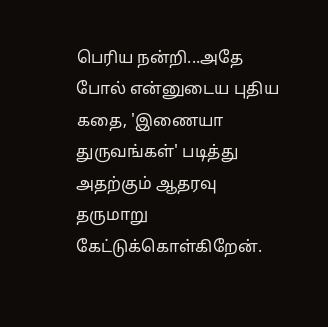பெரிய நன்றி...அதே போல் என்னுடைய புதிய கதை, 'இணையா துருவங்கள்' படித்து அதற்கும் ஆதரவு தருமாறு கேட்டுக்கொள்கிறேன்.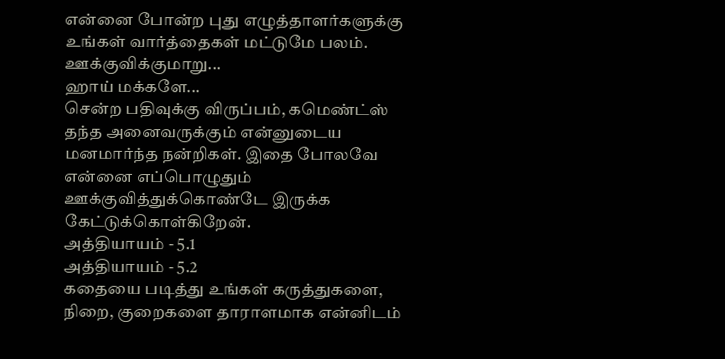என்னை போன்ற புது எழுத்தாளர்களுக்கு உங்கள் வார்த்தைகள் மட்டுமே பலம். ஊக்குவிக்குமாறு...
ஹாய் மக்களே...
சென்ற பதிவுக்கு விருப்பம், கமெண்ட்ஸ் தந்த அனைவருக்கும் என்னுடைய மனமார்ந்த நன்றிகள். இதை போலவே என்னை எப்பொழுதும் ஊக்குவித்துக்கொண்டே இருக்க கேட்டுக்கொள்கிறேன்.
அத்தியாயம் - 5.1
அத்தியாயம் - 5.2
கதையை படித்து உங்கள் கருத்துகளை, நிறை, குறைகளை தாராளமாக என்னிடம்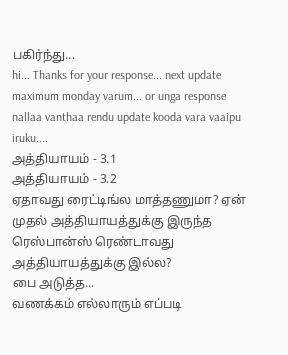பகிர்ந்து...
hi... Thanks for your response... next update maximum monday varum... or unga response nallaa vanthaa rendu update kooda vara vaaipu iruku....
அத்தியாயம் - 3.1
அத்தியாயம் - 3.2
ஏதாவது ரைட்டிங்ல மாத்தணுமா? ஏன் முதல் அத்தியாயத்துக்கு இருந்த ரெஸ்பான்ஸ் ரெண்டாவது அத்தியாயத்துக்கு இல்ல?
பை அடுத்த...
வணக்கம் எல்லாரும் எப்படி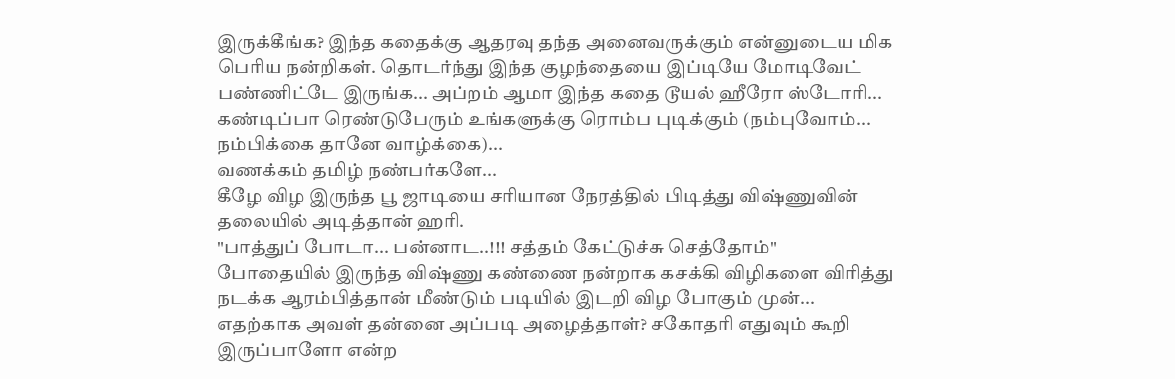இருக்கீங்க? இந்த கதைக்கு ஆதரவு தந்த அனைவருக்கும் என்னுடைய மிக பெரிய நன்றிகள். தொடர்ந்து இந்த குழந்தையை இப்டியே மோடிவேட் பண்ணிட்டே இருங்க... அப்றம் ஆமா இந்த கதை டூயல் ஹீரோ ஸ்டோரி... கண்டிப்பா ரெண்டுபேரும் உங்களுக்கு ரொம்ப புடிக்கும் (நம்புவோம்... நம்பிக்கை தானே வாழ்க்கை)...
வணக்கம் தமிழ் நண்பர்களே...
கீழே விழ இருந்த பூ ஜாடியை சரியான நேரத்தில் பிடித்து விஷ்ணுவின் தலையில் அடித்தான் ஹரி.
"பாத்துப் போடா... பன்னாட..!!! சத்தம் கேட்டுச்சு செத்தோம்"
போதையில் இருந்த விஷ்ணு கண்ணை நன்றாக கசக்கி விழிகளை விரித்து நடக்க ஆரம்பித்தான் மீண்டும் படியில் இடறி விழ போகும் முன்...
எதற்காக அவள் தன்னை அப்படி அழைத்தாள்? சகோதரி எதுவும் கூறி இருப்பாளோ என்ற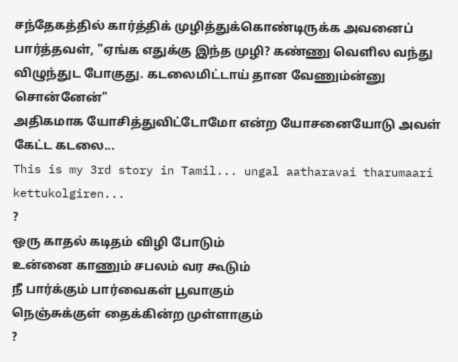சந்தேகத்தில் கார்த்திக் முழித்துக்கொண்டிருக்க அவனைப் பார்த்தவள், "ஏங்க எதுக்கு இந்த முழி? கண்ணு வெளில வந்து விழுந்துட போகுது. கடலைமிட்டாய் தான வேணும்ன்னு சொன்னேன்"
அதிகமாக யோசித்துவிட்டோமோ என்ற யோசனையோடு அவள் கேட்ட கடலை...
This is my 3rd story in Tamil... ungal aatharavai tharumaari kettukolgiren...
?
ஒரு காதல் கடிதம் விழி போடும்
உன்னை காணும் சபலம் வர கூடும்
நீ பார்க்கும் பார்வைகள் பூவாகும்
நெஞ்சுக்குள் தைக்கின்ற முள்ளாகும்
?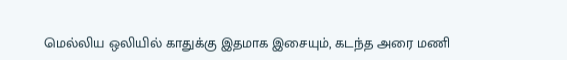மெல்லிய ஒலியில் காதுக்கு இதமாக இசையும், கடந்த அரை மணி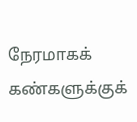நேரமாகக் கண்களுக்குக்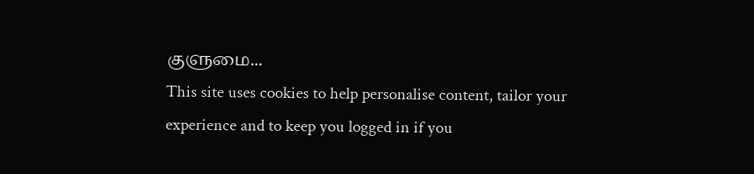குளுமை...
This site uses cookies to help personalise content, tailor your experience and to keep you logged in if you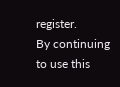register.
By continuing to use this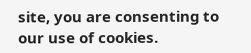site, you are consenting to our use of cookies.